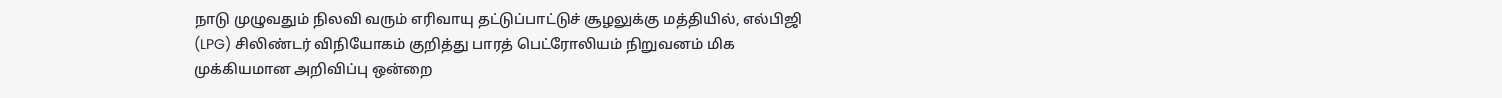நாடு முழுவதும் நிலவி வரும் எரிவாயு தட்டுப்பாட்டுச் சூழலுக்கு மத்தியில், எல்பிஜி (LPG) சிலிண்டர் விநியோகம் குறித்து பாரத் பெட்ரோலியம் நிறுவனம் மிக முக்கியமான அறிவிப்பு ஒன்றை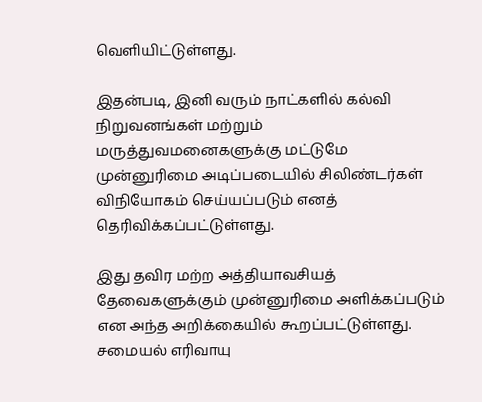வெளியிட்டுள்ளது.

இதன்படி, இனி வரும் நாட்களில் கல்வி நிறுவனங்கள் மற்றும் மருத்துவமனைகளுக்கு மட்டுமே முன்னுரிமை அடிப்படையில் சிலிண்டர்கள் விநியோகம் செய்யப்படும் எனத் தெரிவிக்கப்பட்டுள்ளது.

இது தவிர மற்ற அத்தியாவசியத் தேவைகளுக்கும் முன்னுரிமை அளிக்கப்படும் என அந்த அறிக்கையில் கூறப்பட்டுள்ளது. சமையல் எரிவாயு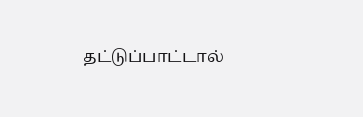தட்டுப்பாட்டால்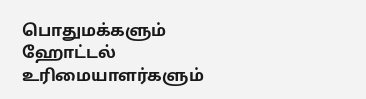பொதுமக்களும் ஹோட்டல் உரிமையாளர்களும்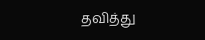தவித்து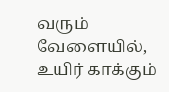வரும் வேளையில், உயிர் காக்கும்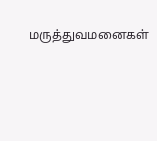மருத்துவமனைகள்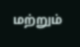மற்றும்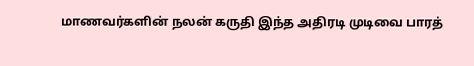மாணவர்களின் நலன் கருதி இந்த அதிரடி முடிவை பாரத்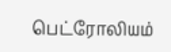பெட்ரோலியம்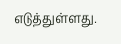எடுத்துள்ளது.